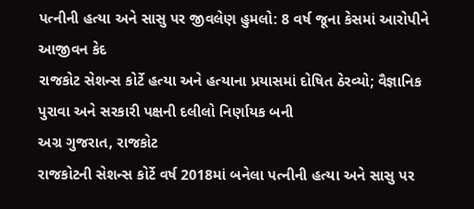પત્નીની હત્યા અને સાસુ પર જીવલેણ હુમલો: 8 વર્ષ જૂના કેસમાં આરોપીને આજીવન કેદ
રાજકોટ સેશન્સ કોર્ટે હત્યા અને હત્યાના પ્રયાસમાં દોષિત ઠેરવ્યો; વૈજ્ઞાનિક પુરાવા અને સરકારી પક્ષની દલીલો નિર્ણાયક બની
અગ્ર ગુજરાત, રાજકોટ
રાજકોટની સેશન્સ કોર્ટે વર્ષ 2018માં બનેલા પત્નીની હત્યા અને સાસુ પર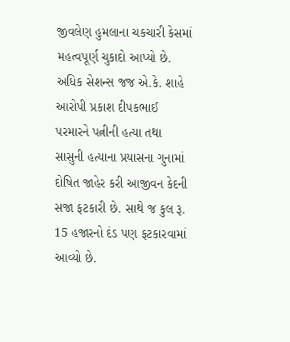જીવલેણ હુમલાના ચકચારી કેસમાં મહત્વપૂર્ણ ચુકાદો આપ્યો છે. અધિક સેશન્સ જજ એ.કે. શાહે આરોપી પ્રકાશ દીપકભાઈ પરમારને પત્નીની હત્યા તથા સાસુની હત્યાના પ્રયાસના ગુનામાં દોષિત જાહેર કરી આજીવન કેદની સજા ફટકારી છે. સાથે જ કુલ રૂ. 15 હજારનો દંડ પણ ફટકારવામાં આવ્યો છે.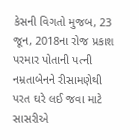કેસની વિગતો મુજબ, 23 જૂન, 2018ના રોજ પ્રકાશ પરમાર પોતાની પત્ની નમ્રતાબેનને રીસામણેથી પરત ઘરે લઈ જવા માટે સાસરીએ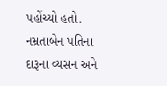પહોંચ્યો હતો. નમ્રતાબેન પતિના દારૂના વ્યસન અને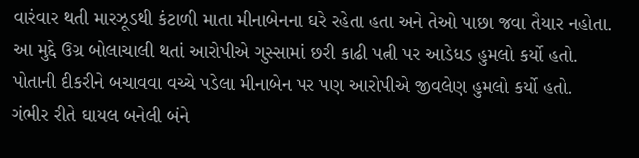વારંવાર થતી મારઝૂડથી કંટાળી માતા મીનાબેનના ઘરે રહેતા હતા અને તેઓ પાછા જવા તૈયાર નહોતા. આ મુદ્દે ઉગ્ર બોલાચાલી થતાં આરોપીએ ગુસ્સામાં છરી કાઢી પત્ની પર આડેધડ હુમલો કર્યો હતો. પોતાની દીકરીને બચાવવા વચ્ચે પડેલા મીનાબેન પર પણ આરોપીએ જીવલેણ હુમલો કર્યો હતો. ગંભીર રીતે ઘાયલ બનેલી બંને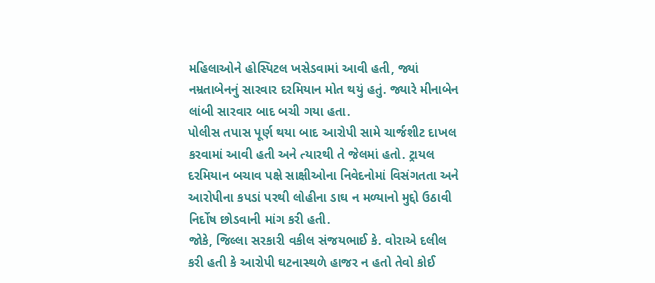મહિલાઓને હોસ્પિટલ ખસેડવામાં આવી હતી, જ્યાં નમ્રતાબેનનું સારવાર દરમિયાન મોત થયું હતું. જ્યારે મીનાબેન લાંબી સારવાર બાદ બચી ગયા હતા.
પોલીસ તપાસ પૂર્ણ થયા બાદ આરોપી સામે ચાર્જશીટ દાખલ કરવામાં આવી હતી અને ત્યારથી તે જેલમાં હતો. ટ્રાયલ દરમિયાન બચાવ પક્ષે સાક્ષીઓના નિવેદનોમાં વિસંગતતા અને આરોપીના કપડાં પરથી લોહીના ડાઘ ન મળ્યાનો મુદ્દો ઉઠાવી નિર્દોષ છોડવાની માંગ કરી હતી.
જોકે, જિલ્લા સરકારી વકીલ સંજયભાઈ કે. વોરાએ દલીલ કરી હતી કે આરોપી ઘટનાસ્થળે હાજર ન હતો તેવો કોઈ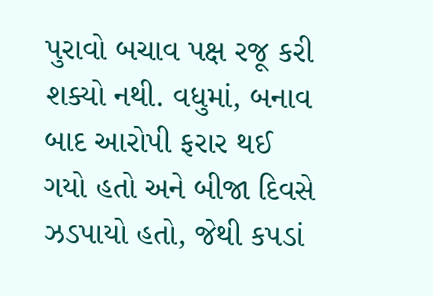પુરાવો બચાવ પક્ષ રજૂ કરી શક્યો નથી. વધુમાં, બનાવ બાદ આરોપી ફરાર થઈ ગયો હતો અને બીજા દિવસે ઝડપાયો હતો, જેથી કપડાં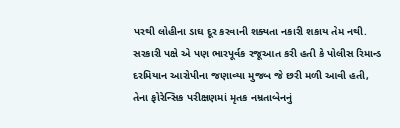પરથી લોહીના ડાઘ દૂર કરવાની શક્યતા નકારી શકાય તેમ નથી. સરકારી પક્ષે એ પણ ભારપૂર્વક રજૂઆત કરી હતી કે પોલીસ રિમાન્ડ દરમિયાન આરોપીના જણાવ્યા મુજબ જે છરી મળી આવી હતી, તેના ફોરેન્સિક પરીક્ષણમાં મૃતક નમ્રતાબેનનું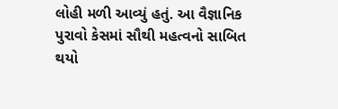લોહી મળી આવ્યું હતું. આ વૈજ્ઞાનિક પુરાવો કેસમાં સૌથી મહત્વનો સાબિત થયો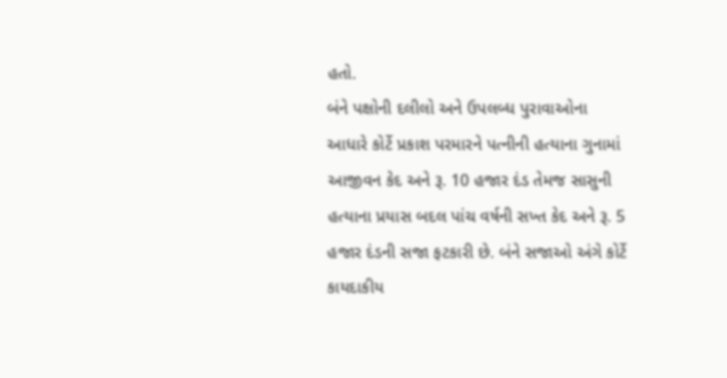હતો.
બંને પક્ષોની દલીલો અને ઉપલબ્ધ પુરાવાઓના આધારે કોર્ટે પ્રકાશ પરમારને પત્નીની હત્યાના ગુનામાં આજીવન કેદ અને રૂ. 10 હજાર દંડ તેમજ સાસુની હત્યાના પ્રયાસ બદલ પાંચ વર્ષની સખ્ત કેદ અને રૂ. 5 હજાર દંડની સજા ફટકારી છે. બંને સજાઓ અંગે કોર્ટે કાયદાકીય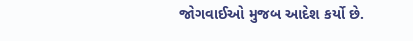જોગવાઈઓ મુજબ આદેશ કર્યો છે.